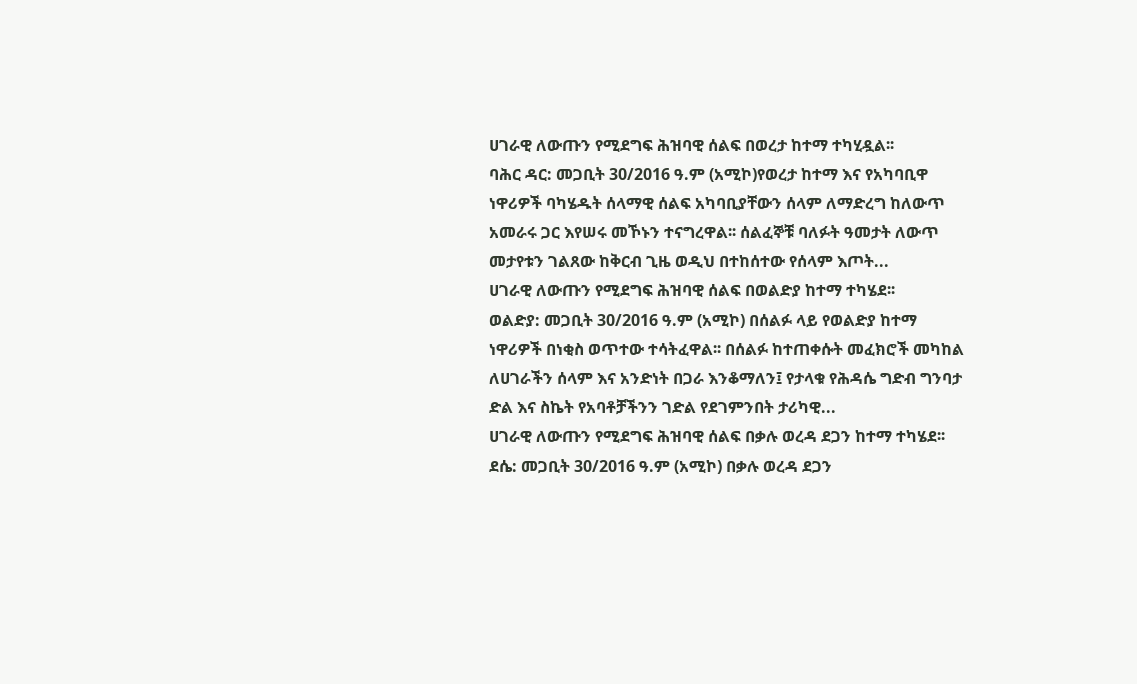ሀገራዊ ለውጡን የሚደግፍ ሕዝባዊ ሰልፍ በወረታ ከተማ ተካሂዷል፡፡
ባሕር ዳር: መጋቢት 30/2016 ዓ.ም (አሚኮ)የወረታ ከተማ እና የአካባቢዋ ነዋሪዎች ባካሄዱት ሰላማዊ ሰልፍ አካባቢያቸውን ሰላም ለማድረግ ከለውጥ አመራሩ ጋር እየሠሩ መኾኑን ተናግረዋል፡፡ ሰልፈኞቹ ባለፉት ዓመታት ለውጥ መታየቱን ገልጸው ከቅርብ ጊዜ ወዲህ በተከሰተው የሰላም እጦት...
ሀገራዊ ለውጡን የሚደግፍ ሕዝባዊ ሰልፍ በወልድያ ከተማ ተካሄደ፡፡
ወልድያ: መጋቢት 30/2016 ዓ.ም (አሚኮ) በሰልፉ ላይ የወልድያ ከተማ ነዋሪዎች በነቂስ ወጥተው ተሳትፈዋል፡፡ በሰልፉ ከተጠቀሱት መፈክሮች መካከል ለሀገራችን ሰላም እና አንድነት በጋራ እንቆማለን፤ የታላቁ የሕዳሴ ግድብ ግንባታ ድል እና ስኬት የአባቶቻችንን ገድል የደገምንበት ታሪካዊ...
ሀገራዊ ለውጡን የሚደግፍ ሕዝባዊ ሰልፍ በቃሉ ወረዳ ደጋን ከተማ ተካሄደ፡፡
ደሴ: መጋቢት 30/2016 ዓ.ም (አሚኮ) በቃሉ ወረዳ ደጋን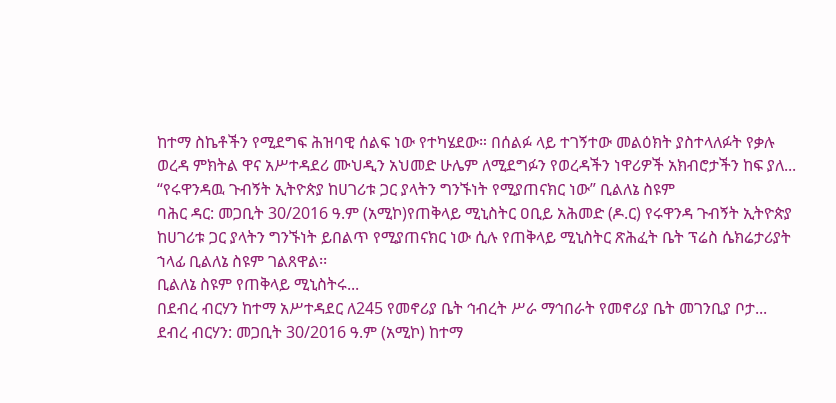ከተማ ስኬቶችን የሚደግፍ ሕዝባዊ ሰልፍ ነው የተካሄደው። በሰልፉ ላይ ተገኝተው መልዕክት ያስተላለፉት የቃሉ ወረዳ ምክትል ዋና አሥተዳደሪ ሙህዲን አህመድ ሁሌም ለሚደግፉን የወረዳችን ነዋሪዎች አክብሮታችን ከፍ ያለ...
“የሩዋንዳዉ ጉብኝት ኢትዮጵያ ከሀገሪቱ ጋር ያላትን ግንኙነት የሚያጠናክር ነው” ቢልለኔ ስዩም
ባሕር ዳር: መጋቢት 30/2016 ዓ.ም (አሚኮ)የጠቅላይ ሚኒስትር ዐቢይ አሕመድ (ዶ.ር) የሩዋንዳ ጉብኝት ኢትዮጵያ ከሀገሪቱ ጋር ያላትን ግንኙነት ይበልጥ የሚያጠናክር ነው ሲሉ የጠቅላይ ሚኒስትር ጽሕፈት ቤት ፕሬስ ሴክሬታሪያት ኀላፊ ቢልለኔ ስዩም ገልጸዋል፡፡
ቢልለኔ ስዩም የጠቅላይ ሚኒስትሩ...
በደብረ ብርሃን ከተማ አሥተዳደር ለ245 የመኖሪያ ቤት ኅብረት ሥራ ማኅበራት የመኖሪያ ቤት መገንቢያ ቦታ...
ደብረ ብርሃን: መጋቢት 30/2016 ዓ.ም (አሚኮ) ከተማ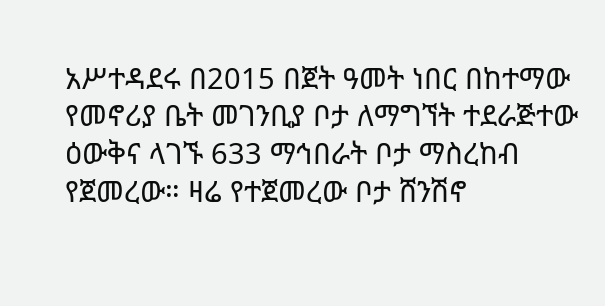አሥተዳደሩ በ2015 በጀት ዓመት ነበር በከተማው የመኖሪያ ቤት መገንቢያ ቦታ ለማግኘት ተደራጅተው ዕውቅና ላገኙ 633 ማኅበራት ቦታ ማስረከብ የጀመረው። ዛሬ የተጀመረው ቦታ ሸንሽኖ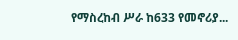የማስረከብ ሥራ ከ633 የመኖሪያ...